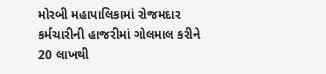મોરબી મહાપાલિકામાં રોજમદાર કર્મચારીની હાજરીમાં ગોલમાલ કરીને 20 લાખથી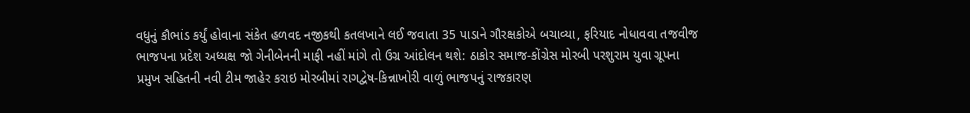વધુનું કૌભાંડ કર્યું હોવાના સંકેત હળવદ નજીકથી કતલખાને લઈ જવાતા 35 પાડાને ગૌરક્ષકોએ બચાવ્યા, ફરિયાદ નોધાવવા તજવીજ ભાજપના પ્રદેશ અધ્યક્ષ જો ગેનીબેનની માફી નહીં માંગે તો ઉગ્ર આંદોલન થશે: ઠાકોર સમાજ-કોંગ્રેસ મોરબી પરશુરામ યુવા ગ્રૂપના પ્રમુખ સહિતની નવી ટીમ જાહેર કરાઇ મોરબીમાં રાગદ્વેષ-કિન્નાખોરી વાળું ભાજપનું રાજકારણ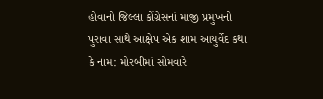હોવાનો જિલ્લા કોંગ્રેસનાં માજી પ્રમુખનો પુરાવા સાથે આક્ષેપ એક શામ આયુર્વેદ કથા કે નામ: મોરબીમાં સોમવારે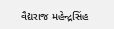વૈદ્યરાજ મહેન્દ્રસિંહ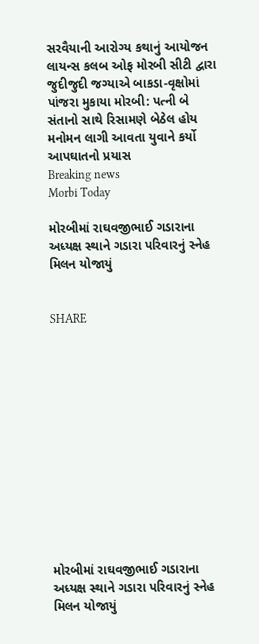સરવૈયાની આરોગ્ય કથાનું આયોજન લાયન્સ કલબ ઓફ મોરબી સીટી દ્વારા જુદીજુદી જગ્યાએ બાકડા-વૃક્ષોમાં પાંજરા મુકાયા મોરબી: પત્ની બે સંતાનો સાથે રિસામણે બેઠેલ હોય મનોમન લાગી આવતા યુવાને કર્યો આપઘાતનો પ્રયાસ
Breaking news
Morbi Today

મોરબીમાં રાઘવજીભાઈ ગડારાના અધ્યક્ષ સ્થાને ગડારા પરિવારનું સ્નેહ મિલન યોજાયું


SHARE













મોરબીમાં રાઘવજીભાઈ ગડારાના અધ્યક્ષ સ્થાને ગડારા પરિવારનું સ્નેહ મિલન યોજાયું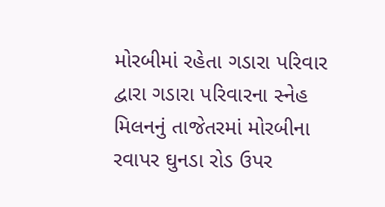મોરબીમાં રહેતા ગડારા પરિવાર દ્વારા ગડારા પરિવારના સ્નેહ મિલનનું તાજેતરમાં મોરબીના રવાપર ઘુનડા રોડ ઉપર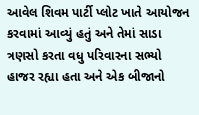આવેલ શિવમ પાર્ટી પ્લોટ ખાતે આયોજન કરવામાં આવ્યું હતું અને તેમાં સાડા ત્રણસો કરતા વધુ પરિવારના સભ્યો હાજર રહ્યા હતા અને એક બીજાનો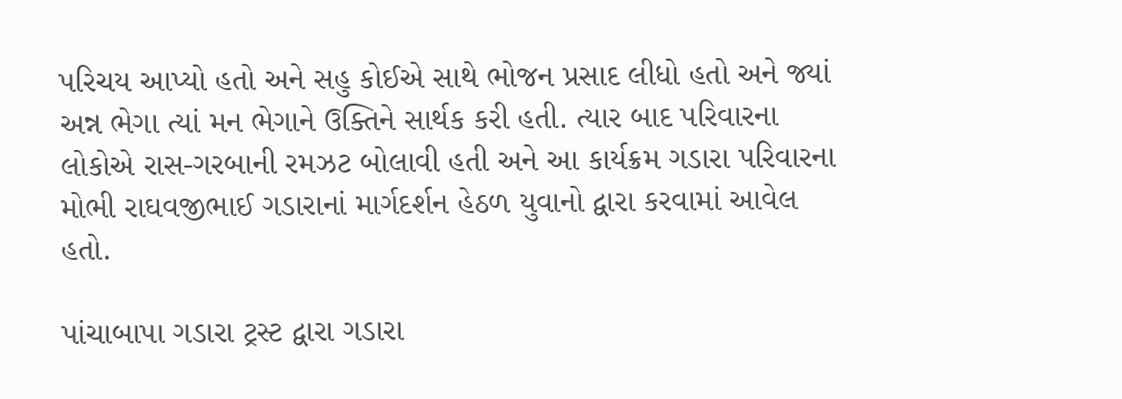પરિચય આપ્યો હતો અને સહુ કોઈએ સાથે ભોજન પ્રસાદ લીધો હતો અને જ્યાં અન્ન ભેગા ત્યાં મન ભેગાને ઉક્તિને સાર્થક કરી હતી. ત્યાર બાદ પરિવારના લોકોએ રાસ-ગરબાની રમઝટ બોલાવી હતી અને આ કાર્યક્રમ ગડારા પરિવારના મોભી રાઘવજીભાઈ ગડારાનાં માર્ગદર્શન હેઠળ યુવાનો દ્વારા કરવામાં આવેલ હતો.

પાંચાબાપા ગડારા ટ્રસ્ટ દ્વારા ગડારા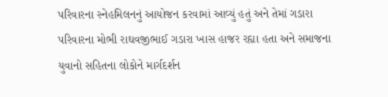પરિવારના સ્નેહમિલનનું આયોજન કરવામાં આવ્યું હતું અને તેમાં ગડારા પરિવારના મોભી રાઘવજીભાઈ ગડારા ખાસ હાજર રહ્યા હતા અને સમાજના યુવાનો સહિતના લોકોને માર્ગદર્શન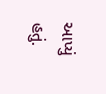આપ્યું હતું.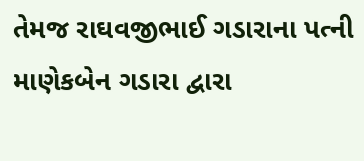તેમજ રાઘવજીભાઈ ગડારાના પત્ની માણેકબેન ગડારા દ્વારા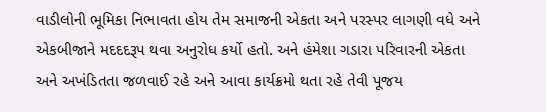વાડીલોની ભૂમિકા નિભાવતા હોય તેમ સમાજની એકતા અને પરસ્પર લાગણી વધે અને એકબીજાને મદદદરૂપ થવા અનુરોધ કર્યો હતો. અને હંમેશા ગડારા પરિવારની એકતા અને અખંડિતતા જળવાઈ રહે અને આવા કાર્યક્રમો થતા રહે તેવી પૂજય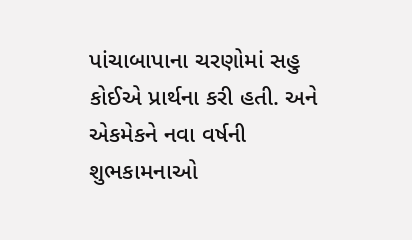પાંચાબાપાના ચરણોમાં સહુ કોઈએ પ્રાર્થના કરી હતી. અને એકમેકને નવા વર્ષની શુભકામનાઓ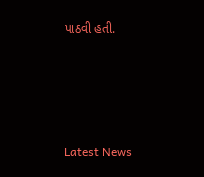પાઠવી હતી.






Latest News